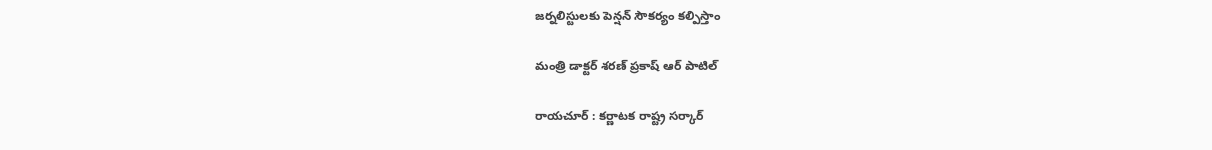జ‌ర్న‌లిస్టుల‌కు పెన్ష‌న్ సౌక‌ర్యం క‌ల్పిస్తాం

మంత్రి డాక్ట‌ర్ శ‌ర‌ణ్ ప్ర‌కాష్ ఆర్ పాటిల్

రాయ‌చూర్ : క‌ర్ణాట‌క రాష్ట్ర స‌ర్కార్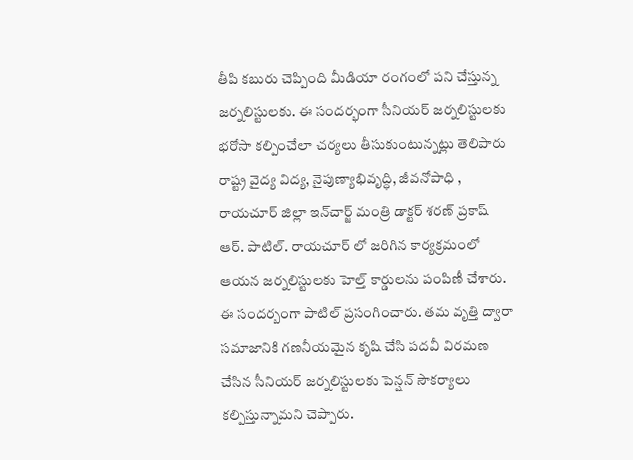తీపి క‌బురు చెప్పింది మీడియా రంగంలో ప‌ని చేస్తున్న జ‌ర్న‌లిస్టుల‌కు. ఈ సంద‌ర్భంగా సీనియ‌ర్ జ‌ర్న‌లిస్టుల‌కు భ‌రోసా క‌ల్పించేలా చ‌ర్య‌లు తీసుకుంటున్న‌ట్లు తెలిపారు రాష్ట్ర వైద్య విద్య, నైపుణ్యాభివృద్ధి, జీవనోపాధి , రాయచూర్ జిల్లా ఇన్‌చార్జ్ మంత్రి డాక్టర్ శరణ్ ప్రకాష్ ఆర్. పాటిల్. రాయ‌చూర్ లో జ‌రిగిన కార్య‌క్ర‌మంలో ఆయ‌న జ‌ర్న‌లిస్టుల‌కు హెల్త్ కార్డుల‌ను పంపిణీ చేశారు. ఈ సంద‌ర్బంగా పాటిల్ ప్రసంగించారు. తమ వృత్తి ద్వారా సమాజానికి గణనీయమైన కృషి చేసి పదవీ విరమణ చేసిన సీనియర్ జర్నలిస్టులకు పెన్షన్ సౌకర్యాలు కల్పిస్తున్నామని చెప్పారు.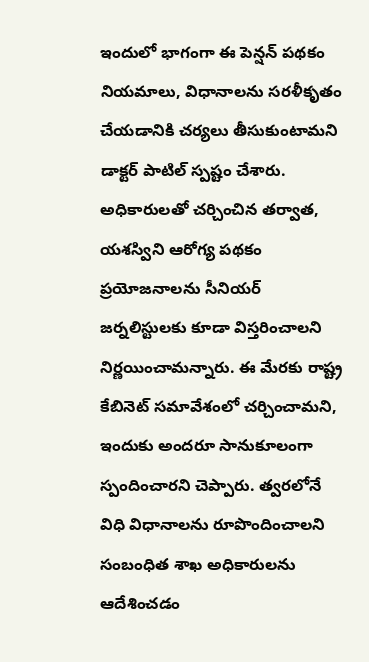ఇందులో భాగంగా ఈ పెన్షన్ పథకం నియమాలు, విధానాలను సరళీకృతం చేయడానికి చర్యలు తీసుకుంటామని డాక్టర్ పాటిల్ స్ప‌ష్టం చేశారు. అధికారులతో చర్చించిన తర్వాత, యశస్విని ఆరోగ్య పథకం ప్రయోజనాలను సీనియర్ జర్నలిస్టులకు కూడా విస్తరించాలని నిర్ణ‌యించామ‌న్నారు. ఈ మేర‌కు రాష్ట్ర కేబినెట్ సమావేశంలో చ‌ర్చించామ‌ని, ఇందుకు అంద‌రూ సానుకూలంగా స్పందించార‌ని చెప్పారు. త్వ‌ర‌లోనే విధి విధానాల‌ను రూపొందించాల‌ని సంబంధిత శాఖ అధికారుల‌ను ఆదేశించ‌డం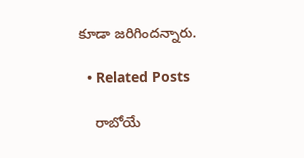కూడా జ‌రిగింద‌న్నారు.

  • Related Posts

    రాబోయే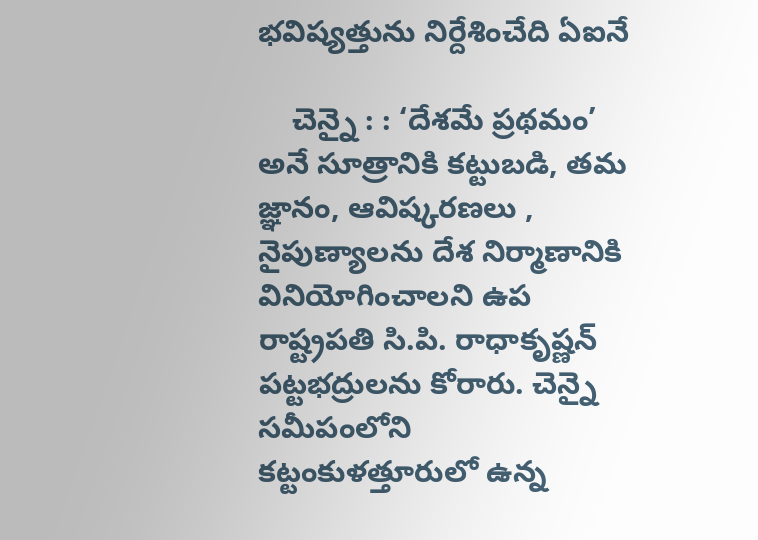భ‌విష్య‌త్తును నిర్దేశించేది ఏఐనే

    చెన్నై : : ‘దేశమే ప్రథమం’ అనే సూత్రానికి కట్టుబడి, తమ జ్ఞానం, ఆవిష్కరణలు , నైపుణ్యాలను దేశ నిర్మాణానికి వినియోగించాలని ఉప రాష్ట్రపతి సి.పి. రాధాకృష్ణన్ పట్టభద్రులను కోరారు. చెన్నై సమీపంలోని కట్టంకుళత్తూరులో ఉన్న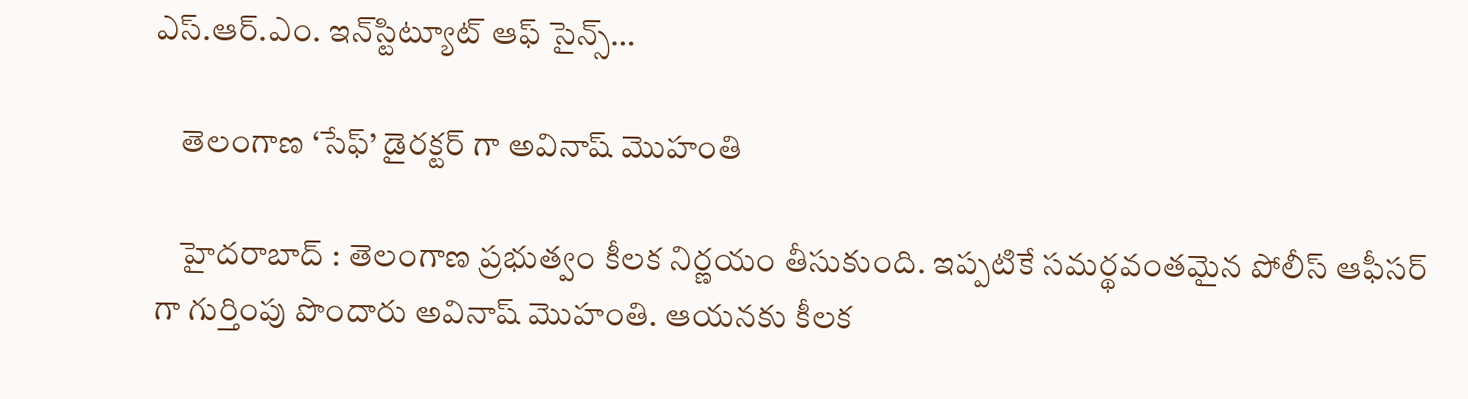ఎస్.ఆర్.ఎం. ఇన్‌స్టిట్యూట్ ఆఫ్ సైన్స్…

    తెలంగాణ ‘సేఫ్’ డైర‌క్ట‌ర్ గా అవినాష్ మొహంతి

    హైద‌రాబాద్ : తెలంగాణ ప్ర‌భుత్వం కీల‌క నిర్ణ‌యం తీసుకుంది. ఇప్ప‌టికే స‌మ‌ర్థ‌వంత‌మైన పోలీస్ ఆఫీస‌ర్ గా గుర్తింపు పొందారు అవినాష్ మొహంతి. ఆయ‌న‌కు కీల‌క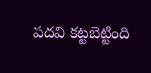ప‌ద‌వి క‌ట్ట‌బెట్టింది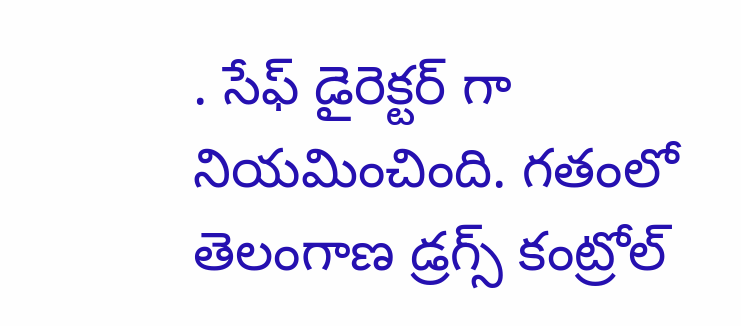. సేఫ్ డైరెక్ట‌ర్ గా నియ‌మించింది. గతంలో తెలంగాణ డ్రగ్స్ కంట్రోల్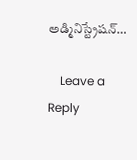అడ్మినిస్ట్రేషన్…

    Leave a Reply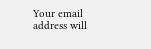Your email address will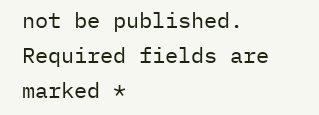not be published. Required fields are marked *